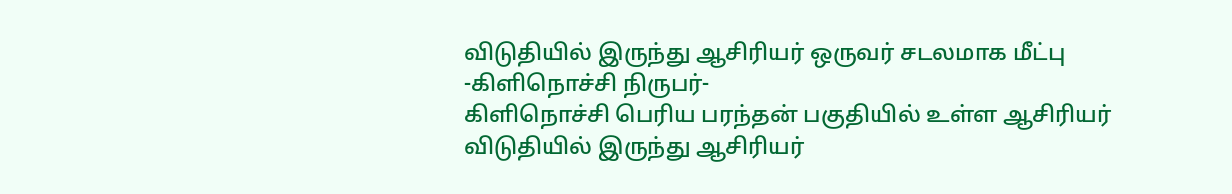விடுதியில் இருந்து ஆசிரியர் ஒருவர் சடலமாக மீட்பு
-கிளிநொச்சி நிருபர்-
கிளிநொச்சி பெரிய பரந்தன் பகுதியில் உள்ள ஆசிரியர் விடுதியில் இருந்து ஆசிரியர்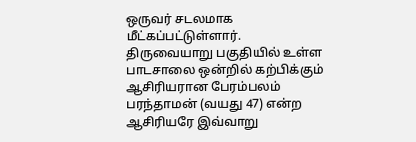ஒருவர் சடலமாக மீட்கப்பட்டுள்ளார்.
திருவையாறு பகுதியில் உள்ள பாடசாலை ஒன்றில் கற்பிக்கும் ஆசிரியரான பேரம்பலம் பரந்தாமன் (வயது 47) என்ற ஆசிரியரே இவ்வாறு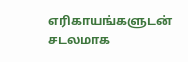எரிகாயங்களுடன் சடலமாக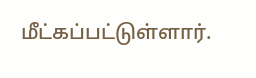மீட்கப்பட்டுள்ளார்.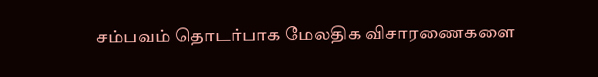சம்பவம் தொடர்பாக மேலதிக விசாரணைகளை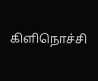கிளிநொச்சி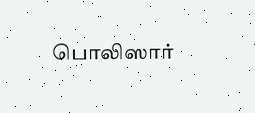பொலிஸார்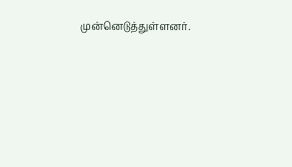முன்னெடுத்துள்ளனர்.